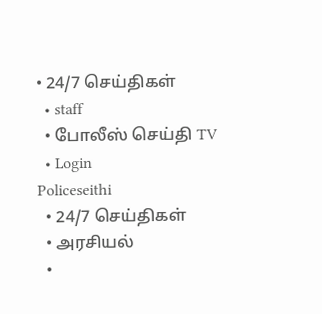• 24/7 செய்திகள்
  • staff
  • போலீஸ் செய்தி TV
  • Login
Policeseithi
  • 24/7 செய்திகள்
  • அரசியல்
  •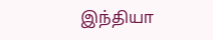இந்தியா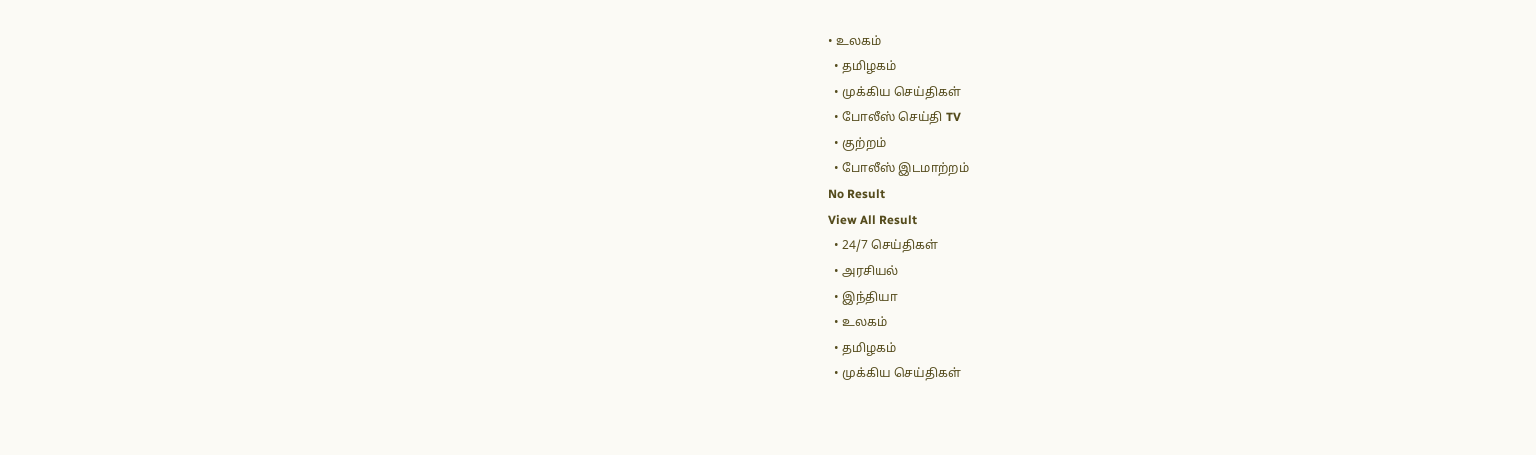• உலகம்
  • தமிழகம்
  • முக்கிய செய்திகள்
  • போலீஸ் செய்தி TV
  • குற்றம்
  • போலீஸ் இடமாற்றம்
No Result
View All Result
  • 24/7 செய்திகள்
  • அரசியல்
  • இந்தியா
  • உலகம்
  • தமிழகம்
  • முக்கிய செய்திகள்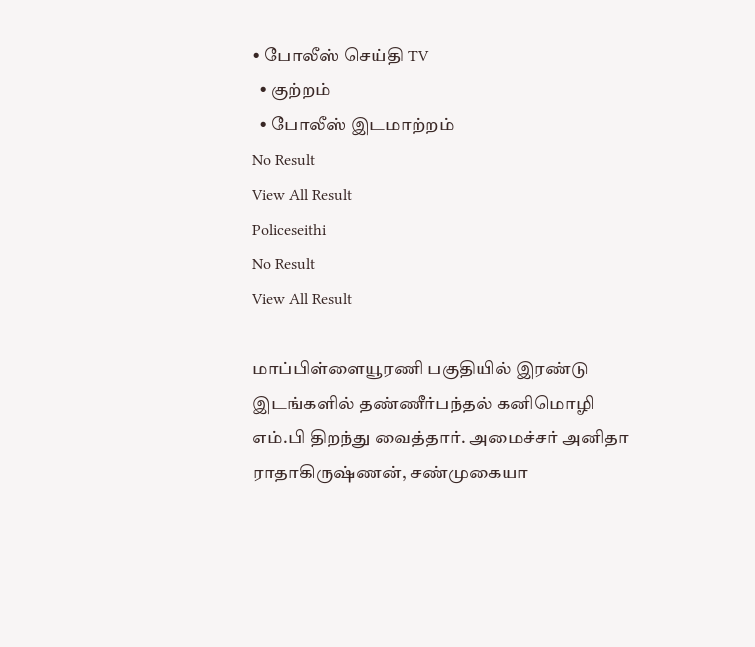• போலீஸ் செய்தி TV
  • குற்றம்
  • போலீஸ் இடமாற்றம்
No Result
View All Result
Policeseithi
No Result
View All Result

மாப்பிள்ளையூரணி பகுதியில் இரண்டு இடங்களில் தண்ணீர்பந்தல் கனிமொழி எம்.பி திறந்து வைத்தார். அமைச்சர் அனிதா ராதாகிருஷ்ணன், சண்முகையா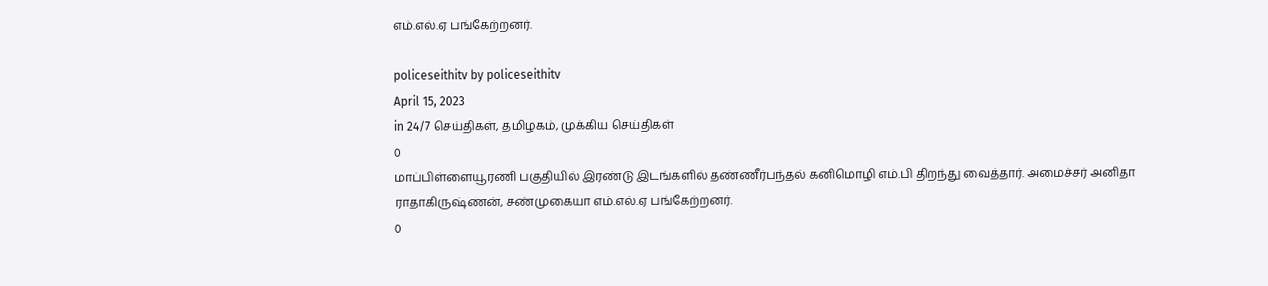எம்.எல்.ஏ பங்கேற்றனர்.

policeseithitv by policeseithitv
April 15, 2023
in 24/7 செய்திகள், தமிழகம், முக்கிய செய்திகள்
0
மாப்பிள்ளையூரணி பகுதியில் இரண்டு இடங்களில் தண்ணீர்பந்தல் கனிமொழி எம்.பி திறந்து வைத்தார். அமைச்சர் அனிதா ராதாகிருஷ்ணன், சண்முகையா எம்.எல்.ஏ பங்கேற்றனர்.
0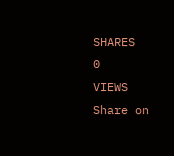SHARES
0
VIEWS
Share on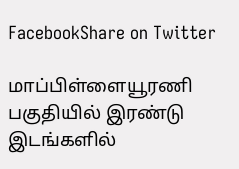FacebookShare on Twitter

மாப்பிள்ளையூரணி பகுதியில் இரண்டு இடங்களில்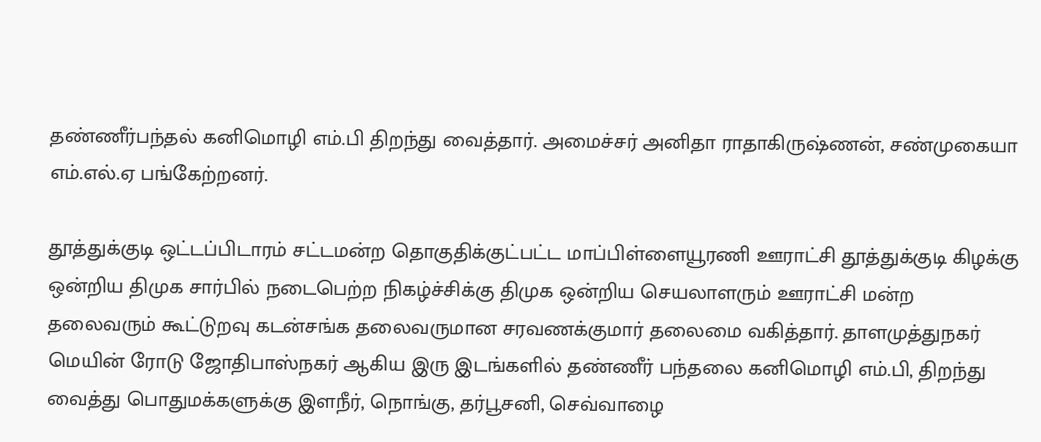தண்ணீர்பந்தல் கனிமொழி எம்.பி திறந்து வைத்தார். அமைச்சர் அனிதா ராதாகிருஷ்ணன், சண்முகையா எம்.எல்.ஏ பங்கேற்றனர்.

தூத்துக்குடி ஒட்டப்பிடாரம் சட்டமன்ற தொகுதிக்குட்பட்ட மாப்பிள்ளையூரணி ஊராட்சி தூத்துக்குடி கிழக்கு ஒன்றிய திமுக சார்பில் நடைபெற்ற நிகழ்ச்சிக்கு திமுக ஒன்றிய செயலாளரும் ஊராட்சி மன்ற தலைவரும் கூட்டுறவு கடன்சங்க தலைவருமான சரவணக்குமார் தலைமை வகித்தார். தாளமுத்துநகர் மெயின் ரோடு ஜோதிபாஸ்நகர் ஆகிய இரு இடங்களில் தண்ணீர் பந்தலை கனிமொழி எம்.பி, திறந்து வைத்து பொதுமக்களுக்கு இளநீர், நொங்கு, தர்பூசனி, செவ்வாழை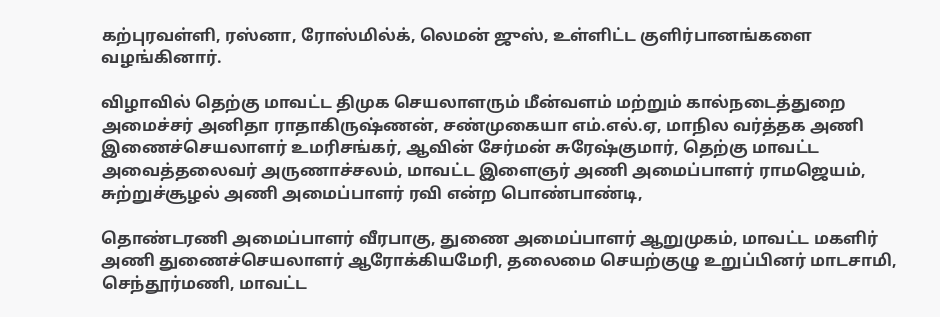கற்புரவள்ளி, ரஸ்னா, ரோஸ்மில்க், லெமன் ஜுஸ், உள்ளிட்ட குளிர்பானங்களை வழங்கினார்.

விழாவில் தெற்கு மாவட்ட திமுக செயலாளரும் மீன்வளம் மற்றும் கால்நடைத்துறை அமைச்சர் அனிதா ராதாகிருஷ்ணன், சண்முகையா எம்.எல்.ஏ, மாநில வர்த்தக அணி இணைச்செயலாளர் உமரிசங்கர், ஆவின் சேர்மன் சுரேஷ்குமார், தெற்கு மாவட்ட அவைத்தலைவர் அருணாச்சலம், மாவட்ட இளைஞர் அணி அமைப்பாளர் ராமஜெயம், சுற்றுச்சூழல் அணி அமைப்பாளர் ரவி என்ற பொண்பாண்டி,

தொண்டரணி அமைப்பாளர் வீரபாகு, துணை அமைப்பாளர் ஆறுமுகம், மாவட்ட மகளிர் அணி துணைச்செயலாளர் ஆரோக்கியமேரி, தலைமை செயற்குழு உறுப்பினர் மாடசாமி, செந்தூர்மணி, மாவட்ட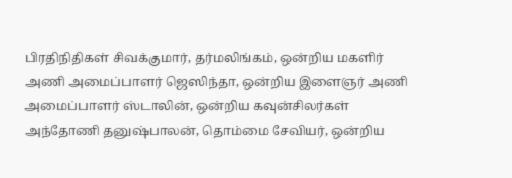பிரதிநிதிகள் சிவக்குமார், தர்மலிங்கம், ஒன்றிய மகளிர் அணி அமைப்பாளர் ஜெஸிந்தா, ஒன்றிய இளைஞர் அணி அமைப்பாளர் ஸ்டாலின், ஒன்றிய கவுன்சிலர்கள் அந்தோணி தனுஷ்பாலன், தொம்மை சேவியர், ஒன்றிய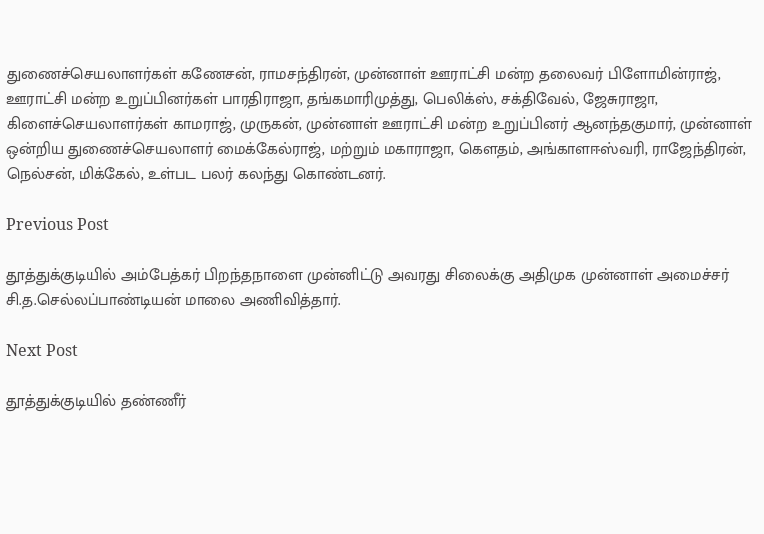துணைச்செயலாளர்கள் கணேசன், ராமசந்திரன், முன்னாள் ஊராட்சி மன்ற தலைவர் பிளோமின்ராஜ், ஊராட்சி மன்ற உறுப்பினர்கள் பாரதிராஜா, தங்கமாரிமுத்து, பெலிக்ஸ், சக்திவேல், ஜேசுராஜா, கிளைச்செயலாளர்கள் காமராஜ், முருகன், முன்னாள் ஊராட்சி மன்ற உறுப்பினர் ஆனந்தகுமார், முன்னாள் ஒன்றிய துணைச்செயலாளர் மைக்கேல்ராஜ், மற்றும் மகாராஜா, கௌதம், அங்காளஈஸ்வரி, ராஜேந்திரன், நெல்சன், மிக்கேல், உள்பட பலர் கலந்து கொண்டனர்.

Previous Post

தூத்துக்குடியில் அம்பேத்கர் பிறந்தநாளை முன்னிட்டு அவரது சிலைக்கு அதிமுக முன்னாள் அமைச்சர் சி.த.செல்லப்பாண்டியன் மாலை அணிவித்தார்.

Next Post

தூத்துக்குடியில் தண்ணீர்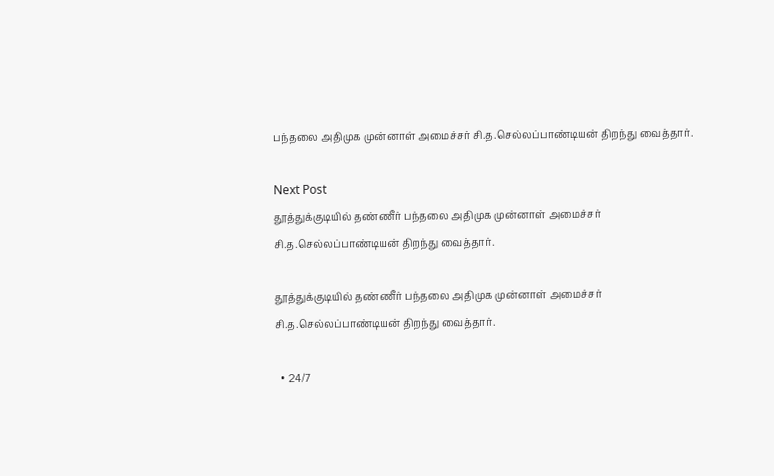பந்தலை அதிமுக முன்னாள் அமைச்சர் சி.த.செல்லப்பாண்டியன் திறந்து வைத்தார்.

Next Post
தூத்துக்குடியில் தண்ணீர் பந்தலை அதிமுக முன்னாள் அமைச்சர் சி.த.செல்லப்பாண்டியன் திறந்து வைத்தார்.

தூத்துக்குடியில் தண்ணீர் பந்தலை அதிமுக முன்னாள் அமைச்சர் சி.த.செல்லப்பாண்டியன் திறந்து வைத்தார்.

  • 24/7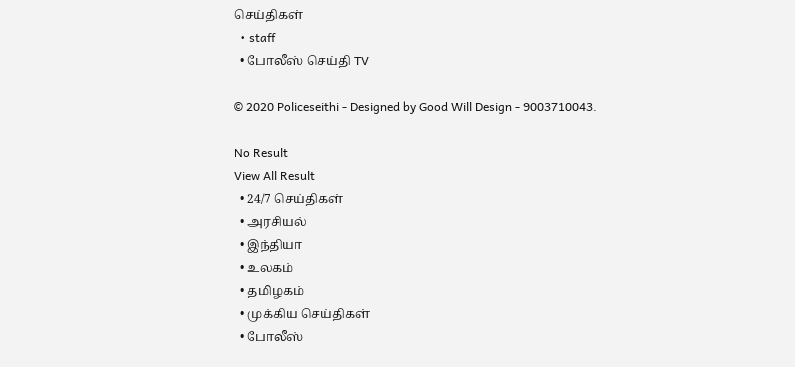செய்திகள்
  • staff
  • போலீஸ் செய்தி TV

© 2020 Policeseithi - Designed by Good Will Design - 9003710043.

No Result
View All Result
  • 24/7 செய்திகள்
  • அரசியல்
  • இந்தியா
  • உலகம்
  • தமிழகம்
  • முக்கிய செய்திகள்
  • போலீஸ்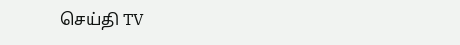செய்தி TV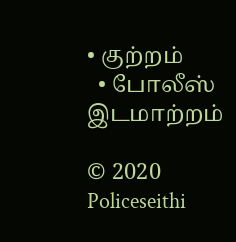• குற்றம்
  • போலீஸ் இடமாற்றம்

© 2020 Policeseithi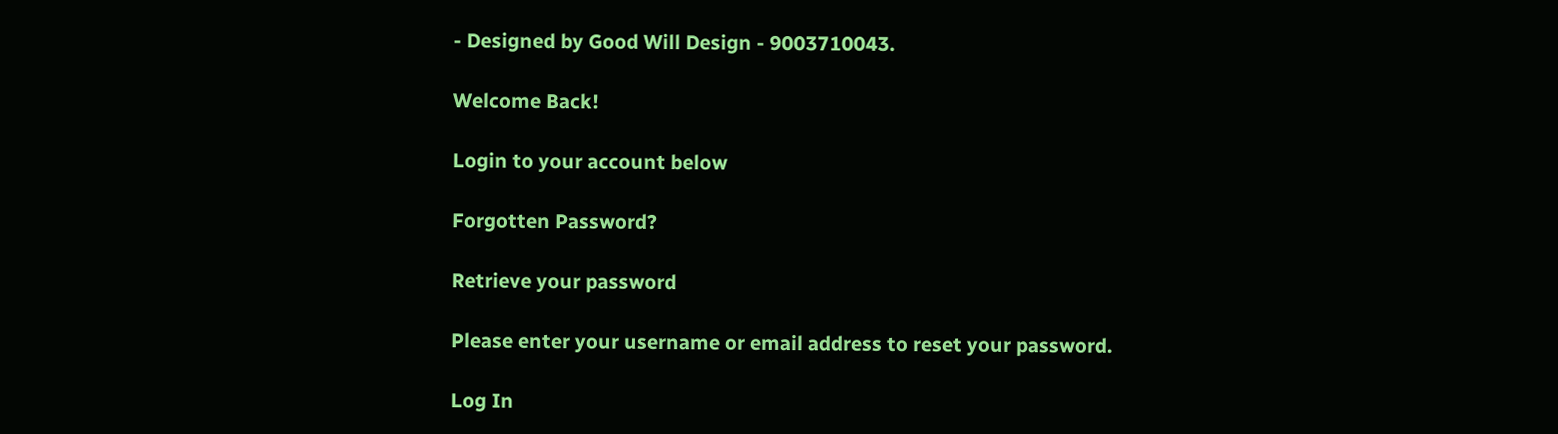- Designed by Good Will Design - 9003710043.

Welcome Back!

Login to your account below

Forgotten Password?

Retrieve your password

Please enter your username or email address to reset your password.

Log In